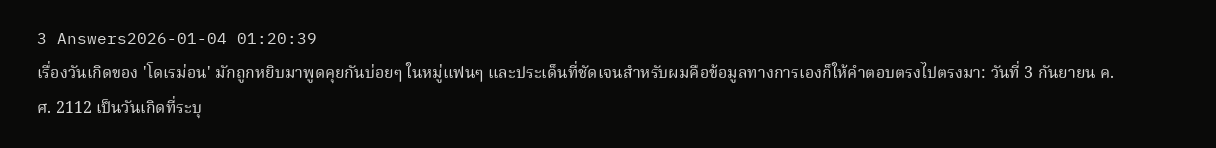3 Answers2026-01-04 01:20:39
เรื่องวันเกิดของ 'โดเรม่อน' มักถูกหยิบมาพูดคุยกันบ่อยๆ ในหมู่แฟนๆ และประเด็นที่ชัดเจนสำหรับผมคือข้อมูลทางการเองก็ให้คำตอบตรงไปตรงมา: วันที่ 3 กันยายน ค.ศ. 2112 เป็นวันเกิดที่ระบุ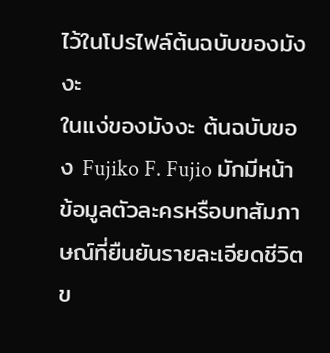ไว้ในโปรไฟล์ต้นฉบับของมังงะ
ในแง่ของมังงะ ต้นฉบับของ Fujiko F. Fujio มักมีหน้าข้อมูลตัวละครหรือบทสัมภาษณ์ที่ยืนยันรายละเอียดชีวิตข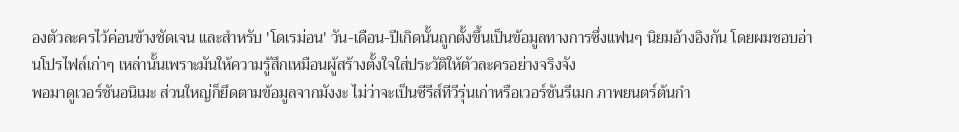องตัวละครไว้ค่อนข้างชัดเจน และสำหรับ 'โดเรม่อน' วัน-เดือน-ปีเกิดนั้นถูกตั้งขึ้นเป็นข้อมูลทางการซึ่งแฟนๆ นิยมอ้างอิงกัน โดยผมชอบอ่านโปรไฟล์เก่าๆ เหล่านั้นเพราะมันให้ความรู้สึกเหมือนผู้สร้างตั้งใจใส่ประวัติให้ตัวละครอย่างจริงจัง
พอมาดูเวอร์ชันอนิเมะ ส่วนใหญ่ก็ยึดตามข้อมูลจากมังงะ ไม่ว่าจะเป็นซีรีส์ทีวีรุ่นเก่าหรือเวอร์ชันรีเมก ภาพยนตร์ต้นกำ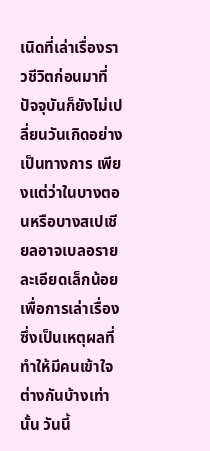เนิดที่เล่าเรื่องราวชีวิตก่อนมาที่ปัจจุบันก็ยังไม่เปลี่ยนวันเกิดอย่างเป็นทางการ เพียงแต่ว่าในบางตอนหรือบางสเปเชียลอาจเบลอรายละเอียดเล็กน้อยเพื่อการเล่าเรื่อง ซึ่งเป็นเหตุผลที่ทำให้มีคนเข้าใจต่างกันบ้างเท่านั้น วันนี้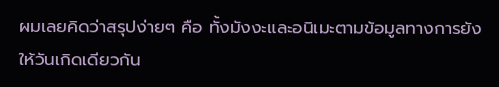ผมเลยคิดว่าสรุปง่ายๆ คือ ทั้งมังงะและอนิเมะตามข้อมูลทางการยังให้วันเกิดเดียวกัน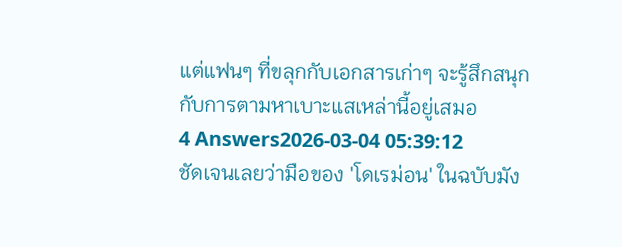แต่แฟนๆ ที่ขลุกกับเอกสารเก่าๆ จะรู้สึกสนุกกับการตามหาเบาะแสเหล่านี้อยู่เสมอ
4 Answers2026-03-04 05:39:12
ชัดเจนเลยว่ามือของ 'โดเรม่อน' ในฉบับมัง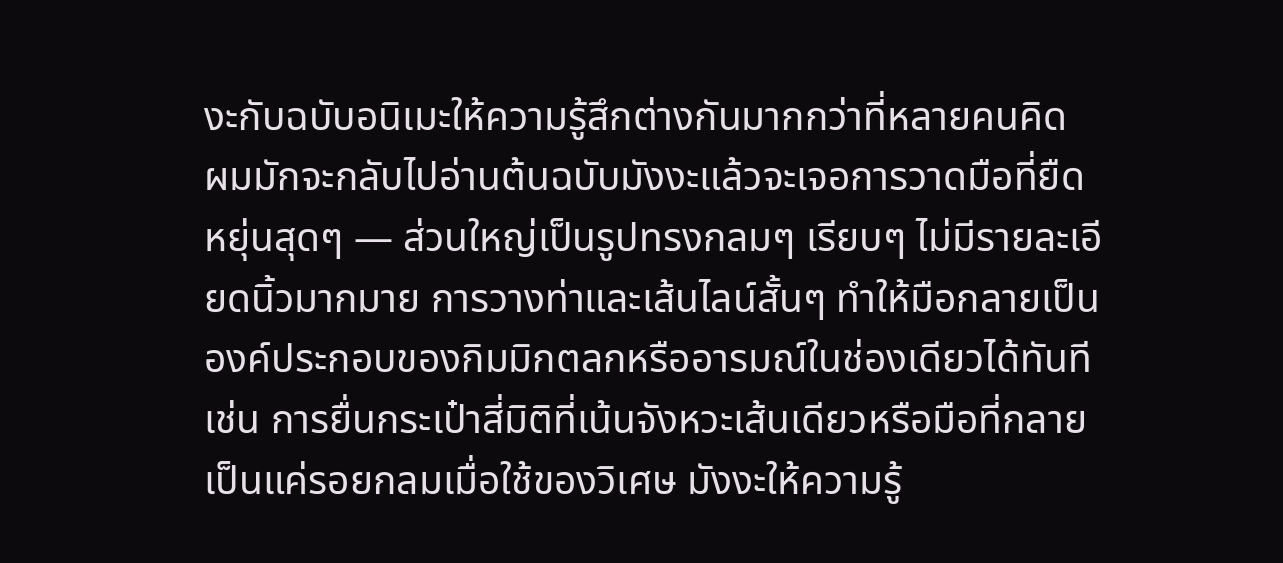งะกับฉบับอนิเมะให้ความรู้สึกต่างกันมากกว่าที่หลายคนคิด
ผมมักจะกลับไปอ่านต้นฉบับมังงะแล้วจะเจอการวาดมือที่ยืดหยุ่นสุดๆ — ส่วนใหญ่เป็นรูปทรงกลมๆ เรียบๆ ไม่มีรายละเอียดนิ้วมากมาย การวางท่าและเส้นไลน์สั้นๆ ทำให้มือกลายเป็นองค์ประกอบของกิมมิกตลกหรืออารมณ์ในช่องเดียวได้ทันที เช่น การยื่นกระเป๋าสี่มิติที่เน้นจังหวะเส้นเดียวหรือมือที่กลายเป็นแค่รอยกลมเมื่อใช้ของวิเศษ มังงะให้ความรู้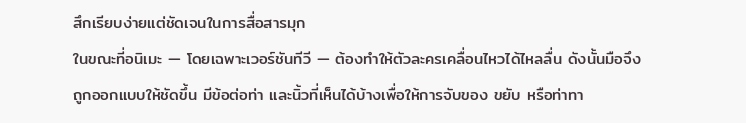สึกเรียบง่ายแต่ชัดเจนในการสื่อสารมุก
ในขณะที่อนิเมะ — โดยเฉพาะเวอร์ชันทีวี — ต้องทำให้ตัวละครเคลื่อนไหวได้ไหลลื่น ดังนั้นมือจึงถูกออกแบบให้ชัดขึ้น มีข้อต่อท่า และนิ้วที่เห็นได้บ้างเพื่อให้การจับของ ขยับ หรือท่าทา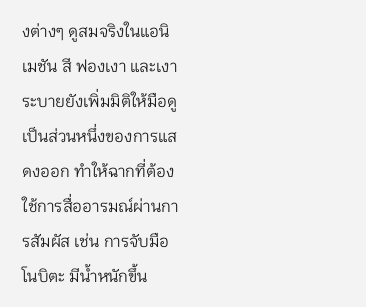งต่างๆ ดูสมจริงในแอนิเมชัน สี ฟองเงา และเงาระบายยังเพิ่มมิติให้มือดูเป็นส่วนหนึ่งของการแสดงออก ทำให้ฉากที่ต้องใช้การสื่ออารมณ์ผ่านการสัมผัส เช่น การจับมือ โนบิตะ มีน้ำหนักขึ้น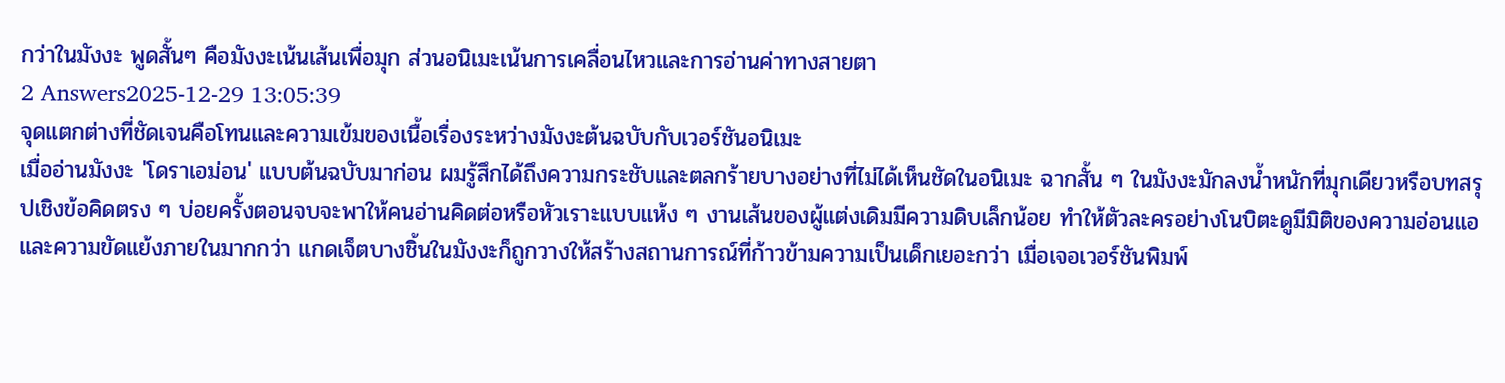กว่าในมังงะ พูดสั้นๆ คือมังงะเน้นเส้นเพื่อมุก ส่วนอนิเมะเน้นการเคลื่อนไหวและการอ่านค่าทางสายตา
2 Answers2025-12-29 13:05:39
จุดแตกต่างที่ชัดเจนคือโทนและความเข้มของเนื้อเรื่องระหว่างมังงะต้นฉบับกับเวอร์ชันอนิเมะ
เมื่ออ่านมังงะ 'โดราเอม่อน' แบบต้นฉบับมาก่อน ผมรู้สึกได้ถึงความกระชับและตลกร้ายบางอย่างที่ไม่ได้เห็นชัดในอนิเมะ ฉากสั้น ๆ ในมังงะมักลงน้ำหนักที่มุกเดียวหรือบทสรุปเชิงข้อคิดตรง ๆ บ่อยครั้งตอนจบจะพาให้คนอ่านคิดต่อหรือหัวเราะแบบแห้ง ๆ งานเส้นของผู้แต่งเดิมมีความดิบเล็กน้อย ทำให้ตัวละครอย่างโนบิตะดูมีมิติของความอ่อนแอและความขัดแย้งภายในมากกว่า แกดเจ็ตบางชิ้นในมังงะก็ถูกวางให้สร้างสถานการณ์ที่ก้าวข้ามความเป็นเด็กเยอะกว่า เมื่อเจอเวอร์ชันพิมพ์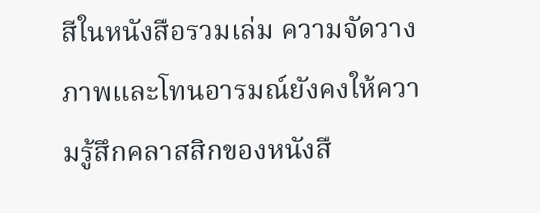สีในหนังสือรวมเล่ม ความจัดวางภาพและโทนอารมณ์ยังคงให้ความรู้สึกคลาสสิกของหนังสื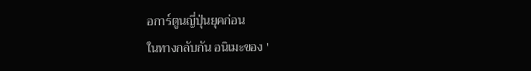อการ์ตูนญี่ปุ่นยุคก่อน
ในทางกลับกัน อนิเมะของ '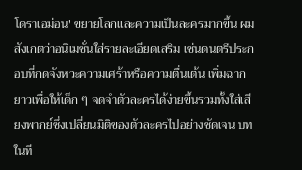โดราเอม่อน' ขยายโลกและความเป็นละครมากขึ้น ผมสังเกตว่าอนิเมชั่นใส่รายละเอียดเสริม เช่นดนตรีประกอบที่กดจังหวะความเศร้าหรือความตื่นเต้น เพิ่มฉากยาวเพื่อให้เด็ก ๆ จดจำตัวละครได้ง่ายขึ้นรวมทั้งใส่เสียงพากย์ซึ่งเปลี่ยนมิติของตัวละครไปอย่างชัดเจน บทในที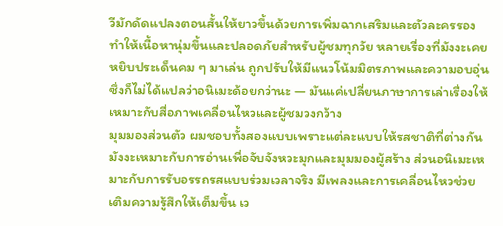วีมักดัดแปลงตอนสั้นให้ยาวขึ้นด้วยการเพิ่มฉากเสริมและตัวละครรอง ทำให้เนื้อหานุ่มขึ้นและปลอดภัยสำหรับผู้ชมทุกวัย หลายเรื่องที่มังงะเคยหยิบประเด็นคม ๆ มาเล่น ถูกปรับให้มีแนวโน้มมิตรภาพและความอบอุ่น ซึ่งก็ไม่ได้แปลว่าอนิเมะด้อยกว่านะ — มันแค่เปลี่ยนภาษาการเล่าเรื่องให้เหมาะกับสื่อภาพเคลื่อนไหวและผู้ชมวงกว้าง
มุมมองส่วนตัว ผมชอบทั้งสองแบบเพราะแต่ละแบบให้รสชาติที่ต่างกัน มังงะเหมาะกับการอ่านเพื่อจับจังหวะมุกและมุมมองผู้สร้าง ส่วนอนิเมะเหมาะกับการรับอรรถรสแบบร่วมเวลาจริง มีเพลงและการเคลื่อนไหวช่วยเติมความรู้สึกให้เต็มขึ้น เว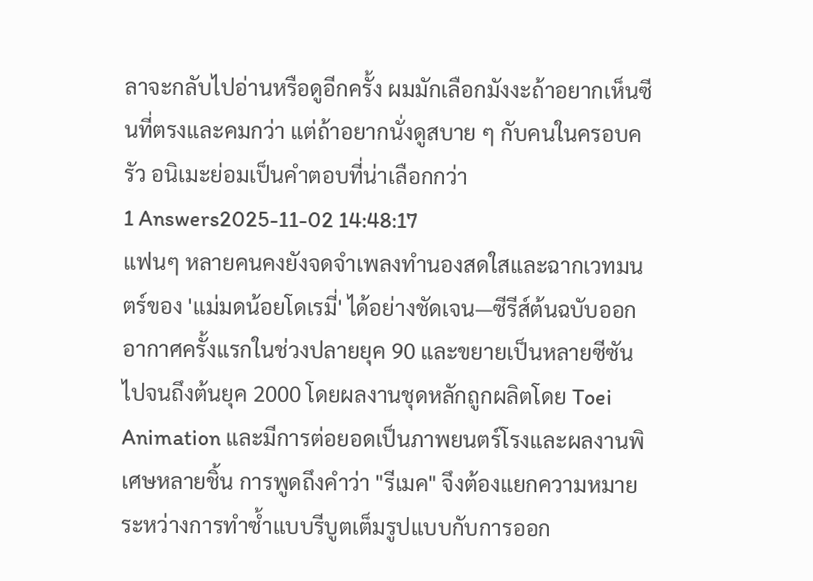ลาจะกลับไปอ่านหรือดูอีกครั้ง ผมมักเลือกมังงะถ้าอยากเห็นซีนที่ตรงและคมกว่า แต่ถ้าอยากนั่งดูสบาย ๆ กับคนในครอบครัว อนิเมะย่อมเป็นคำตอบที่น่าเลือกกว่า
1 Answers2025-11-02 14:48:17
แฟนๆ หลายคนคงยังจดจำเพลงทำนองสดใสและฉากเวทมนตร์ของ 'แม่มดน้อยโดเรมี่' ได้อย่างชัดเจน—ซีรีส์ต้นฉบับออกอากาศครั้งแรกในช่วงปลายยุค 90 และขยายเป็นหลายซีซันไปจนถึงต้นยุค 2000 โดยผลงานชุดหลักถูกผลิตโดย Toei Animation และมีการต่อยอดเป็นภาพยนตร์โรงและผลงานพิเศษหลายชิ้น การพูดถึงคำว่า "รีเมค" จึงต้องแยกความหมายระหว่างการทำซ้ำแบบรีบูตเต็มรูปแบบกับการออก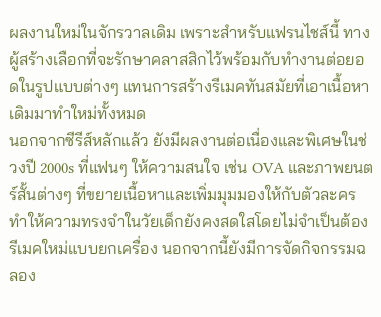ผลงานใหม่ในจักรวาลเดิม เพราะสำหรับแฟรนไชส์นี้ ทางผู้สร้างเลือกที่จะรักษาคลาสสิกไว้พร้อมกับทำงานต่อยอดในรูปแบบต่างๆ แทนการสร้างรีเมคทันสมัยที่เอาเนื้อหาเดิมมาทำใหม่ทั้งหมด
นอกจากซีรีส์หลักแล้ว ยังมีผลงานต่อเนื่องและพิเศษในช่วงปี 2000s ที่แฟนๆ ให้ความสนใจ เช่น OVA และภาพยนตร์สั้นต่างๆ ที่ขยายเนื้อหาและเพิ่มมุมมองให้กับตัวละคร ทำให้ความทรงจำในวัยเด็กยังคงสดใสโดยไม่จำเป็นต้องรีเมคใหม่แบบยกเครื่อง นอกจากนี้ยังมีการจัดกิจกรรมฉลอง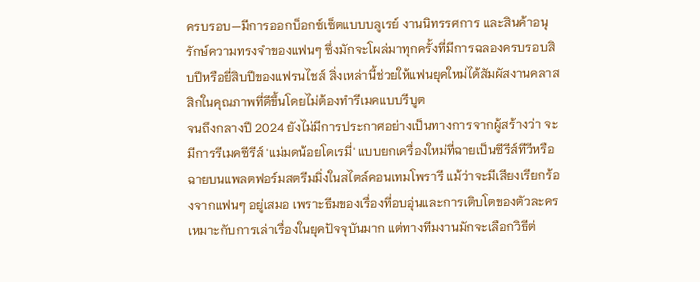ครบรอบ—มีการออกบ็อกซ์เซ็ตแบบบลูเรย์ งานนิทรรศการ และสินค้าอนุรักษ์ความทรงจำของแฟนๆ ซึ่งมักจะโผล่มาทุกครั้งที่มีการฉลองครบรอบสิบปีหรือยี่สิบปีของแฟรนไชส์ สิ่งเหล่านี้ช่วยให้แฟนยุคใหม่ได้สัมผัสงานคลาสสิกในคุณภาพที่ดีขึ้นโดยไม่ต้องทำรีเมคแบบรีบูต
จนถึงกลางปี 2024 ยังไม่มีการประกาศอย่างเป็นทางการจากผู้สร้างว่า จะมีการรีเมคซีรีส์ 'แม่มดน้อยโดเรมี่' แบบยกเครื่องใหม่ที่ฉายเป็นซีรีส์ทีวีหรือฉายบนแพลตฟอร์มสตรีมมิ่งในสไตล์คอนเทมโพรารี แม้ว่าจะมีเสียงเรียกร้องจากแฟนๆ อยู่เสมอ เพราะธีมของเรื่องที่อบอุ่นและการเติบโตของตัวละครเหมาะกับการเล่าเรื่องในยุคปัจจุบันมาก แต่ทางทีมงานมักจะเลือกวิธีต่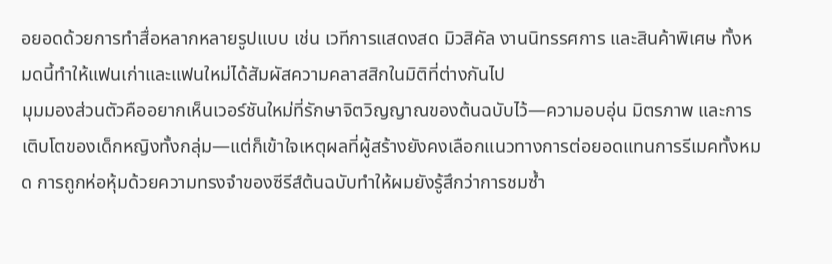อยอดด้วยการทำสื่อหลากหลายรูปแบบ เช่น เวทีการแสดงสด มิวสิคัล งานนิทรรศการ และสินค้าพิเศษ ทั้งหมดนี้ทำให้แฟนเก่าและแฟนใหม่ได้สัมผัสความคลาสสิกในมิติที่ต่างกันไป
มุมมองส่วนตัวคืออยากเห็นเวอร์ชันใหม่ที่รักษาจิตวิญญาณของต้นฉบับไว้—ความอบอุ่น มิตรภาพ และการเติบโตของเด็กหญิงทั้งกลุ่ม—แต่ก็เข้าใจเหตุผลที่ผู้สร้างยังคงเลือกแนวทางการต่อยอดแทนการรีเมคทั้งหมด การถูกห่อหุ้มด้วยความทรงจำของซีรีส์ต้นฉบับทำให้ผมยังรู้สึกว่าการชมซ้ำ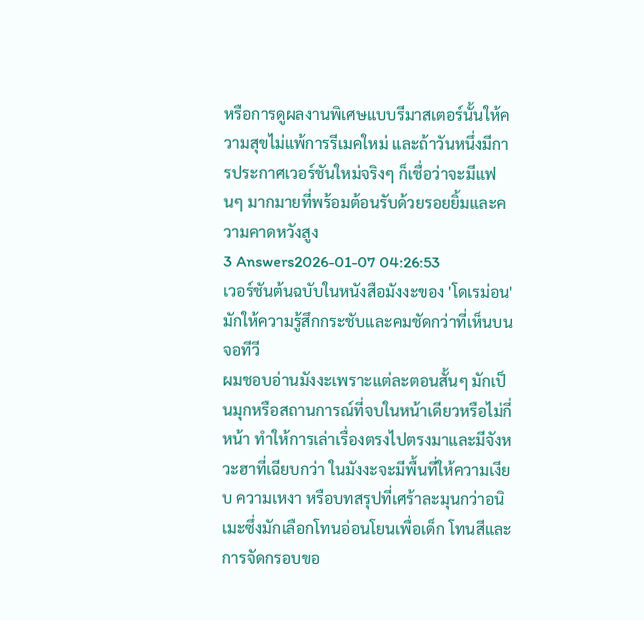หรือการดูผลงานพิเศษแบบรีมาสเตอร์นั้นให้ความสุขไม่แพ้การรีเมคใหม่ และถ้าวันหนึ่งมีการประกาศเวอร์ชันใหม่จริงๆ ก็เชื่อว่าจะมีแฟนๆ มากมายที่พร้อมต้อนรับด้วยรอยยิ้มและความคาดหวังสูง
3 Answers2026-01-07 04:26:53
เวอร์ชันต้นฉบับในหนังสือมังงะของ 'โดเรม่อน' มักให้ความรู้สึกกระชับและคมชัดกว่าที่เห็นบนจอทีวี
ผมชอบอ่านมังงะเพราะแต่ละตอนสั้นๆ มักเป็นมุกหรือสถานการณ์ที่จบในหน้าเดียวหรือไม่กี่หน้า ทำให้การเล่าเรื่องตรงไปตรงมาและมีจังหวะฮาที่เฉียบกว่า ในมังงะจะมีพื้นที่ให้ความเงียบ ความเหงา หรือบทสรุปที่เศร้าละมุนกว่าอนิเมะซึ่งมักเลือกโทนอ่อนโยนเพื่อเด็ก โทนสีและการจัดกรอบขอ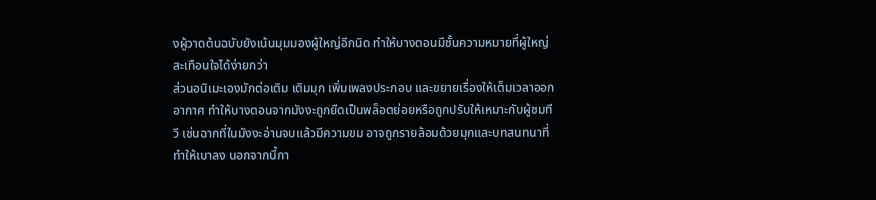งผู้วาดต้นฉบับยังเน้นมุมมองผู้ใหญ่อีกนิด ทำให้บางตอนมีชั้นความหมายที่ผู้ใหญ่สะเทือนใจได้ง่ายกว่า
ส่วนอนิเมะเองมักต่อเติม เติมมุก เพิ่มเพลงประกอบ และขยายเรื่องให้เต็มเวลาออกอากาศ ทำให้บางตอนจากมังงะถูกยืดเป็นพล็อตย่อยหรือถูกปรับให้เหมาะกับผู้ชมทีวี เช่นฉากที่ในมังงะอ่านจบแล้วมีความขม อาจถูกรายล้อมด้วยมุกและบทสนทนาที่ทำให้เบาลง นอกจากนี้กา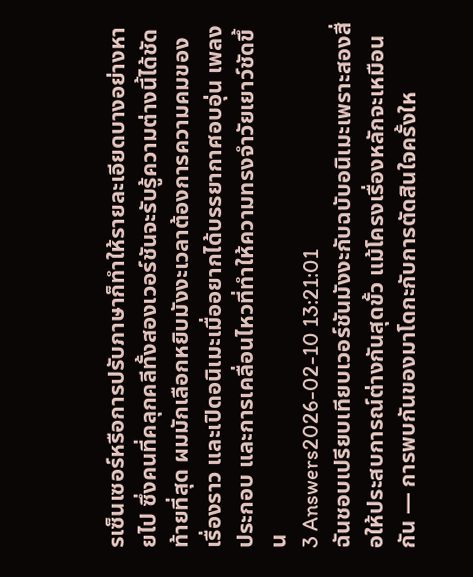รเซ็นเซอร์หรือการปรับภาษาก็ทำให้รายละเอียดบางอย่างหายไป ซึ่งคนที่คลุกคลีทั้งสองเวอร์ชันจะรับรู้ความต่างนี้ได้ชัด
ท้ายที่สุด ผมมักเลือกหยิบมังงะเวลาต้องการความคมของเรื่องราว และเปิดอนิเมะเมื่ออยากได้บรรยากาศอบอุ่น เพลงประกอบ และการเคลื่อนไหวที่ทำให้ความทรงจำวัยเยาว์ชัดขึ้น
3 Answers2026-02-10 13:21:01
ฉันชอบเปรียบเทียบเวอร์ชันมังงะกับฉบับอนิเมะเพราะสองสื่อให้ประสบการณ์ต่างกันสุดขั้ว แม้โครงเรื่องหลักจะเหมือนกัน — การพบกันของมาโดกะกับการตัดสินใจครั้งให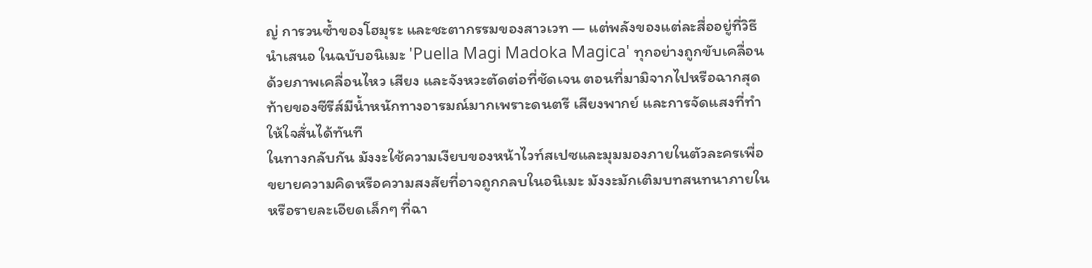ญ่ การวนซ้ำของโฮมุระ และชะตากรรมของสาวเวท — แต่พลังของแต่ละสื่ออยู่ที่วิธีนำเสนอ ในฉบับอนิเมะ 'Puella Magi Madoka Magica' ทุกอย่างถูกขับเคลื่อนด้วยภาพเคลื่อนไหว เสียง และจังหวะตัดต่อที่ชัดเจน ตอนที่มามิจากไปหรือฉากสุดท้ายของซีรีส์มีน้ำหนักทางอารมณ์มากเพราะดนตรี เสียงพากย์ และการจัดแสงที่ทำให้ใจสั่นได้ทันที
ในทางกลับกัน มังงะใช้ความเงียบของหน้าไวท์สเปซและมุมมองภายในตัวละครเพื่อขยายความคิดหรือความสงสัยที่อาจถูกกลบในอนิเมะ มังงะมักเติมบทสนทนาภายในหรือรายละเอียดเล็กๆ ที่ฉา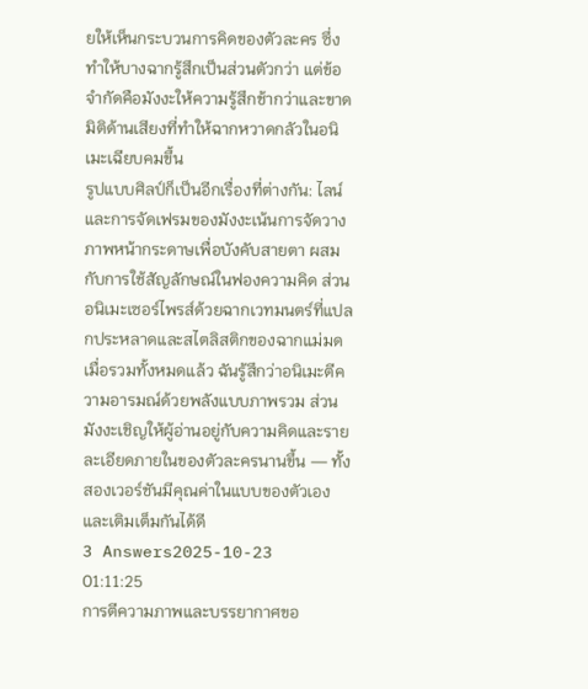ยให้เห็นกระบวนการคิดของตัวละคร ซึ่งทำให้บางฉากรู้สึกเป็นส่วนตัวกว่า แต่ข้อจำกัดคือมังงะให้ความรู้สึกช้ากว่าและขาดมิติด้านเสียงที่ทำให้ฉากหวาดกลัวในอนิเมะเฉียบคมขึ้น
รูปแบบศิลป์ก็เป็นอีกเรื่องที่ต่างกัน: ไลน์และการจัดเฟรมของมังงะเน้นการจัดวางภาพหน้ากระดาษเพื่อบังคับสายตา ผสมกับการใช้สัญลักษณ์ในฟองความคิด ส่วนอนิเมะเซอร์ไพรส์ด้วยฉากเวทมนตร์ที่แปลกประหลาดและสไตลิสติกของฉากแม่มด เมื่อรวมทั้งหมดแล้ว ฉันรู้สึกว่าอนิเมะตีความอารมณ์ด้วยพลังแบบภาพรวม ส่วนมังงะเชิญให้ผู้อ่านอยู่กับความคิดและรายละเอียดภายในของตัวละครนานขึ้น — ทั้งสองเวอร์ชันมีคุณค่าในแบบของตัวเองและเติมเต็มกันได้ดี
3 Answers2025-10-23 01:11:25
การตีความภาพและบรรยากาศขอ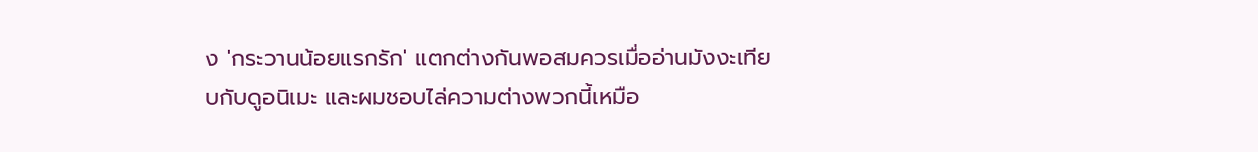ง 'กระวานน้อยแรกรัก' แตกต่างกันพอสมควรเมื่ออ่านมังงะเทียบกับดูอนิเมะ และผมชอบไล่ความต่างพวกนี้เหมือ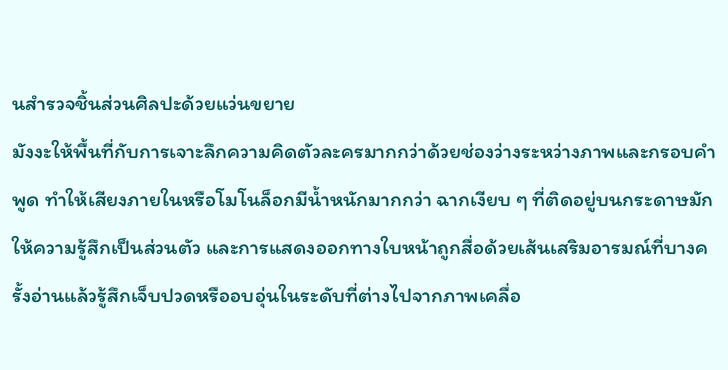นสำรวจชิ้นส่วนศิลปะด้วยแว่นขยาย
มังงะให้พื้นที่กับการเจาะลึกความคิดตัวละครมากกว่าด้วยช่องว่างระหว่างภาพและกรอบคำพูด ทำให้เสียงภายในหรือโมโนล็อกมีน้ำหนักมากกว่า ฉากเงียบ ๆ ที่ติดอยู่บนกระดาษมักให้ความรู้สึกเป็นส่วนตัว และการแสดงออกทางใบหน้าถูกสื่อด้วยเส้นเสริมอารมณ์ที่บางครั้งอ่านแล้วรู้สึกเจ็บปวดหรืออบอุ่นในระดับที่ต่างไปจากภาพเคลื่อ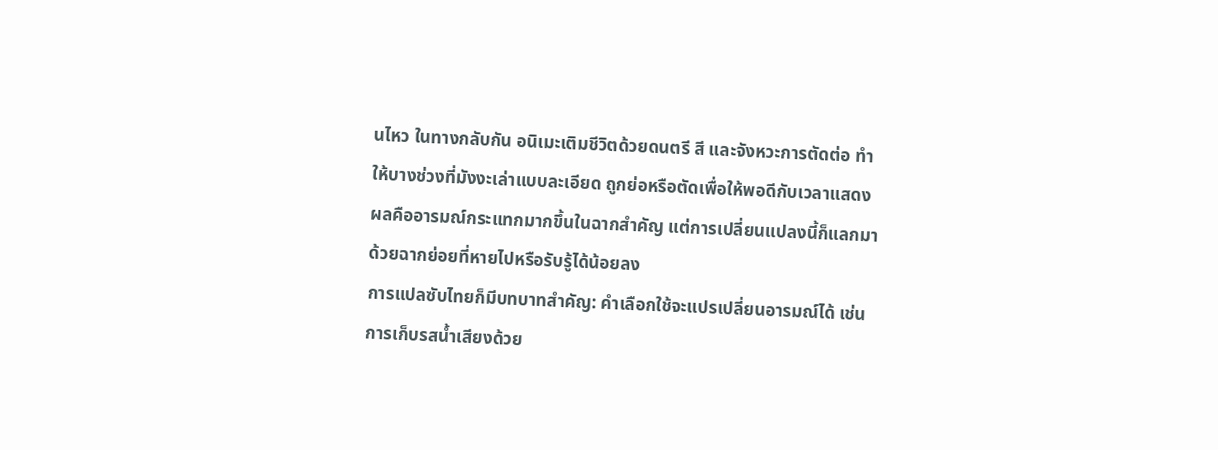นไหว ในทางกลับกัน อนิเมะเติมชีวิตด้วยดนตรี สี และจังหวะการตัดต่อ ทำให้บางช่วงที่มังงะเล่าแบบละเอียด ถูกย่อหรือตัดเพื่อให้พอดีกับเวลาแสดง ผลคืออารมณ์กระแทกมากขึ้นในฉากสำคัญ แต่การเปลี่ยนแปลงนี้ก็แลกมาด้วยฉากย่อยที่หายไปหรือรับรู้ได้น้อยลง
การแปลซับไทยก็มีบทบาทสำคัญ: คำเลือกใช้จะแปรเปลี่ยนอารมณ์ได้ เช่น การเก็บรสน้ำเสียงด้วย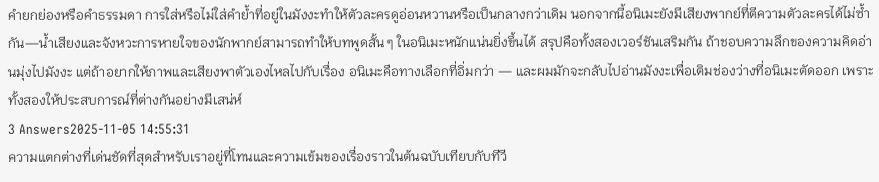คำยกย่องหรือคำธรรมดา การใส่หรือไม่ใส่คำย้ำที่อยู่ในมังงะทำให้ตัวละครดูอ่อนหวานหรือเป็นกลางกว่าเดิม นอกจากนี้อนิเมะยังมีเสียงพากย์ที่ตีความตัวละครได้ไม่ซ้ำกัน—น้ำเสียงและจังหวะการหายใจของนักพากย์สามารถทำให้บทพูดสั้น ๆ ในอนิเมะหนักแน่นยิ่งขึ้นได้ สรุปคือทั้งสองเวอร์ชันเสริมกัน ถ้าชอบความลึกของความคิดอ่านมุ่งไปมังงะ แต่ถ้าอยากให้ภาพและเสียงพาตัวเองไหลไปกับเรื่อง อนิเมะคือทางเลือกที่อิ่มกว่า — และผมมักจะกลับไปอ่านมังงะเพื่อเติมช่องว่างที่อนิเมะตัดออก เพราะทั้งสองให้ประสบการณ์ที่ต่างกันอย่างมีเสน่ห์
3 Answers2025-11-05 14:55:31
ความแตกต่างที่เด่นชัดที่สุดสำหรับเราอยู่ที่โทนและความเข้มของเรื่องราวในต้นฉบับเทียบกับทีวี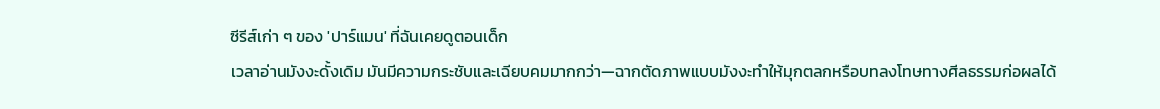ซีรีส์เก่า ๆ ของ 'ปาร์แมน' ที่ฉันเคยดูตอนเด็ก
เวลาอ่านมังงะดั้งเดิม มันมีความกระชับและเฉียบคมมากกว่า—ฉากตัดภาพแบบมังงะทำให้มุกตลกหรือบทลงโทษทางศีลธรรมก่อผลได้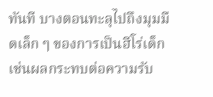ทันที บางตอนทะลุไปถึงมุมมืดเล็ก ๆ ของการเป็นฮีโร่เด็ก เช่นผลกระทบต่อความรับ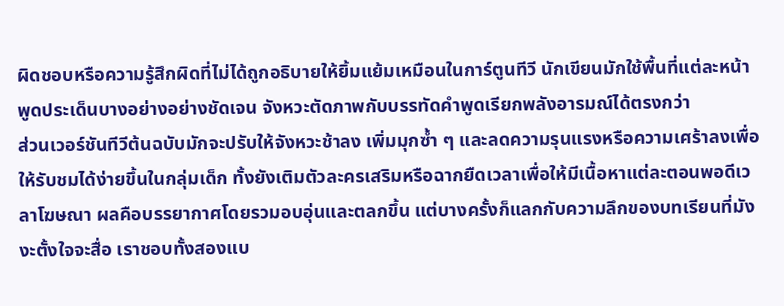ผิดชอบหรือความรู้สึกผิดที่ไม่ได้ถูกอธิบายให้ยิ้มแย้มเหมือนในการ์ตูนทีวี นักเขียนมักใช้พื้นที่แต่ละหน้าพูดประเด็นบางอย่างอย่างชัดเจน จังหวะตัดภาพกับบรรทัดคำพูดเรียกพลังอารมณ์ได้ตรงกว่า
ส่วนเวอร์ชันทีวีต้นฉบับมักจะปรับให้จังหวะช้าลง เพิ่มมุกซ้ำ ๆ และลดความรุนแรงหรือความเศร้าลงเพื่อให้รับชมได้ง่ายขึ้นในกลุ่มเด็ก ทั้งยังเติมตัวละครเสริมหรือฉากยืดเวลาเพื่อให้มีเนื้อหาแต่ละตอนพอดีเวลาโฆษณา ผลคือบรรยากาศโดยรวมอบอุ่นและตลกขึ้น แต่บางครั้งก็แลกกับความลึกของบทเรียนที่มังงะตั้งใจจะสื่อ เราชอบทั้งสองแบ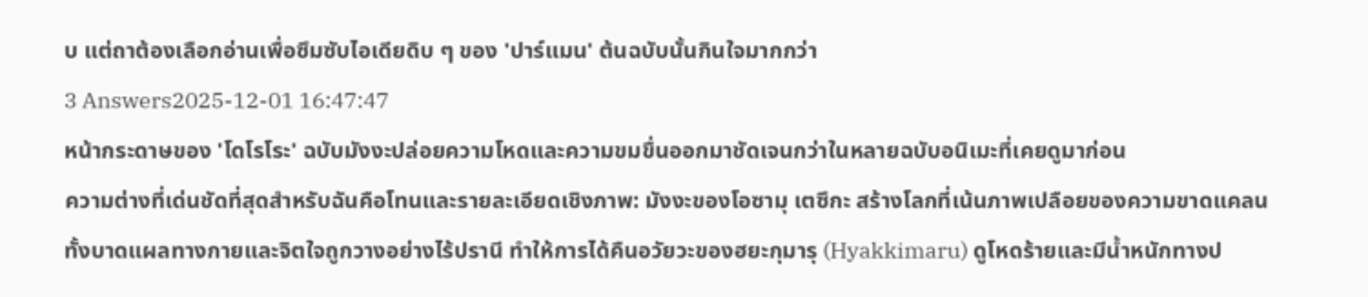บ แต่ถาต้องเลือกอ่านเพื่อซึมซับไอเดียดิบ ๆ ของ 'ปาร์แมน' ต้นฉบับนั้นกินใจมากกว่า
3 Answers2025-12-01 16:47:47
หน้ากระดาษของ 'โดโรโระ' ฉบับมังงะปล่อยความโหดและความขมขื่นออกมาชัดเจนกว่าในหลายฉบับอนิเมะที่เคยดูมาก่อน
ความต่างที่เด่นชัดที่สุดสำหรับฉันคือโทนและรายละเอียดเชิงภาพ: มังงะของโอซามุ เตซึกะ สร้างโลกที่เน้นภาพเปลือยของความขาดแคลน ทั้งบาดแผลทางกายและจิตใจถูกวางอย่างไร้ปรานี ทำให้การได้คืนอวัยวะของฮยะกุมารุ (Hyakkimaru) ดูโหดร้ายและมีน้ำหนักทางป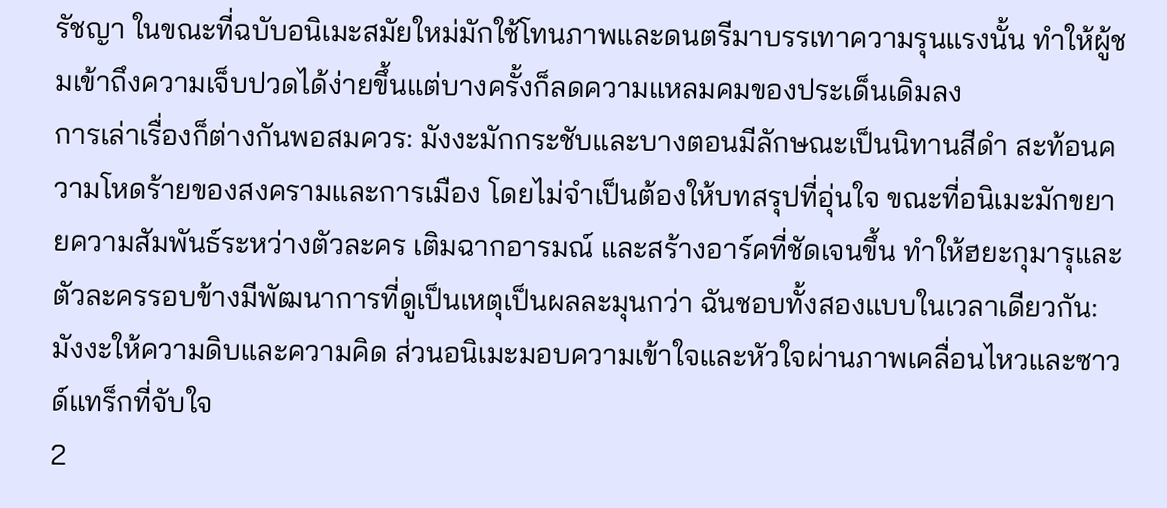รัชญา ในขณะที่ฉบับอนิเมะสมัยใหม่มักใช้โทนภาพและดนตรีมาบรรเทาความรุนแรงนั้น ทำให้ผู้ชมเข้าถึงความเจ็บปวดได้ง่ายขึ้นแต่บางครั้งก็ลดความแหลมคมของประเด็นเดิมลง
การเล่าเรื่องก็ต่างกันพอสมควร: มังงะมักกระชับและบางตอนมีลักษณะเป็นนิทานสีดำ สะท้อนความโหดร้ายของสงครามและการเมือง โดยไม่จำเป็นต้องให้บทสรุปที่อุ่นใจ ขณะที่อนิเมะมักขยายความสัมพันธ์ระหว่างตัวละคร เติมฉากอารมณ์ และสร้างอาร์คที่ชัดเจนขึ้น ทำให้ฮยะกุมารุและตัวละครรอบข้างมีพัฒนาการที่ดูเป็นเหตุเป็นผลละมุนกว่า ฉันชอบทั้งสองแบบในเวลาเดียวกัน: มังงะให้ความดิบและความคิด ส่วนอนิเมะมอบความเข้าใจและหัวใจผ่านภาพเคลื่อนไหวและซาวด์แทร็กที่จับใจ
2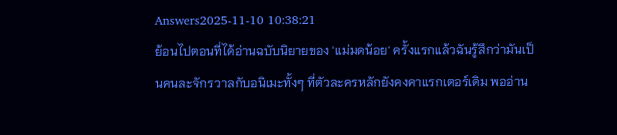Answers2025-11-10 10:38:21
ย้อนไปตอนที่ได้อ่านฉบับนิยายของ 'แม่มดน้อย' ครั้งแรกแล้วฉันรู้สึกว่ามันเป็นคนละจักรวาลกับอนิเมะทั้งๆ ที่ตัวละครหลักยังคงคาแรกเตอร์เดิม พออ่าน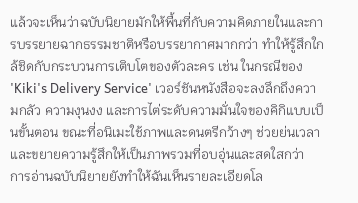แล้วจะเห็นว่าฉบับนิยายมักให้พื้นที่กับความคิดภายในและการบรรยายฉากธรรมชาติหรือบรรยากาศมากกว่า ทำให้รู้สึกใกล้ชิดกับกระบวนการเติบโตของตัวละคร เช่น ในกรณีของ 'Kiki's Delivery Service' เวอร์ชันหนังสือจะลงลึกถึงความกลัว ความงุนงง และการไต่ระดับความมั่นใจของคิกิแบบเป็นขั้นตอน ขณะที่อนิเมะใช้ภาพและดนตรีกว้างๆ ช่วยย่นเวลาและขยายความรู้สึกให้เป็นภาพรวมที่อบอุ่นและสดใสกว่า
การอ่านฉบับนิยายยังทำให้ฉันเห็นรายละเอียดโล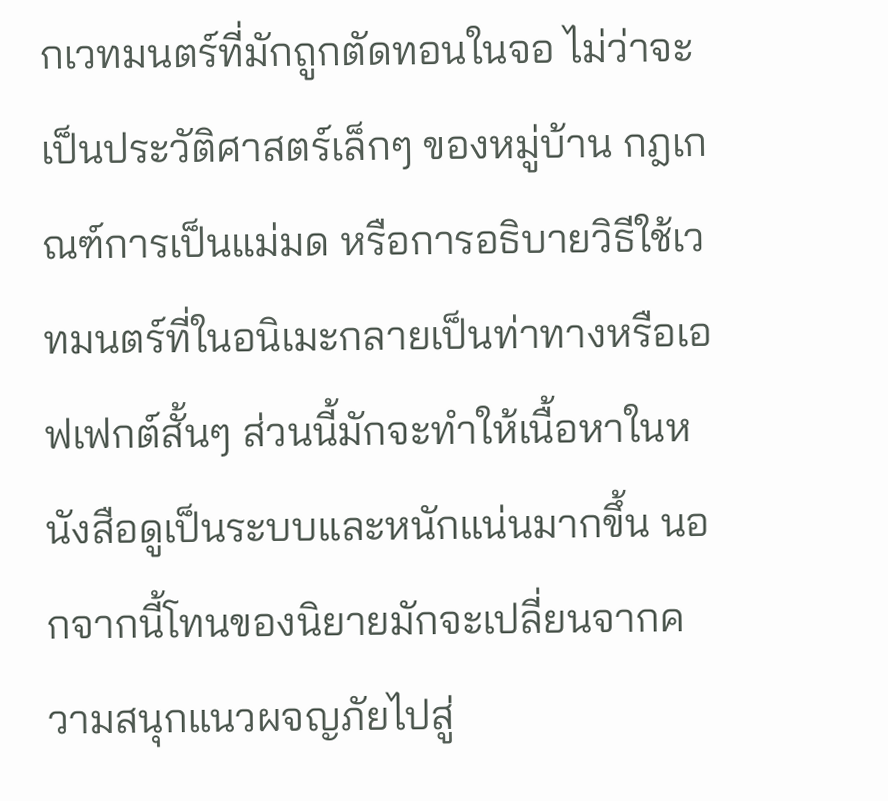กเวทมนตร์ที่มักถูกตัดทอนในจอ ไม่ว่าจะเป็นประวัติศาสตร์เล็กๆ ของหมู่บ้าน กฎเกณฑ์การเป็นแม่มด หรือการอธิบายวิธีใช้เวทมนตร์ที่ในอนิเมะกลายเป็นท่าทางหรือเอฟเฟกต์สั้นๆ ส่วนนี้มักจะทำให้เนื้อหาในหนังสือดูเป็นระบบและหนักแน่นมากขึ้น นอกจากนี้โทนของนิยายมักจะเปลี่ยนจากความสนุกแนวผจญภัยไปสู่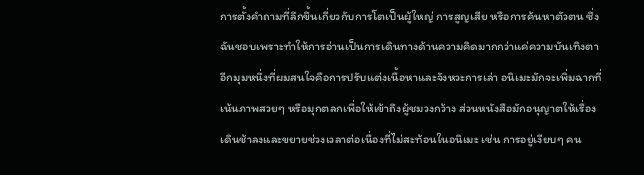การตั้งคำถามที่ลึกขึ้นเกี่ยวกับการโตเป็นผู้ใหญ่ การสูญเสีย หรือการค้นหาตัวตน ซึ่งฉันชอบเพราะทำให้การอ่านเป็นการเดินทางด้านความคิดมากกว่าแค่ความบันเทิงตา
อีกมุมหนึ่งที่ผมสนใจคือการปรับแต่งเนื้อหาและจังหวะการเล่า อนิเมะมักจะเพิ่มฉากที่เน้นภาพสวยๆ หรือมุกตลกเพื่อให้เข้าถึงผู้ชมวงกว้าง ส่วนหนังสือมักอนุญาตให้เรื่องเดินช้าลงและขยายช่วงเวลาต่อเนื่องที่ไม่สะท้อนในอนิเมะ เช่น การอยู่เงียบๆ คน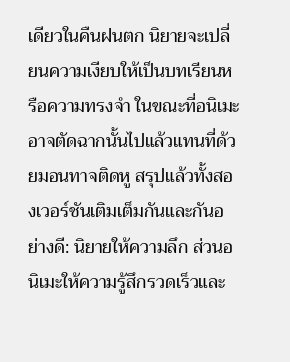เดียวในคืนฝนตก นิยายจะเปลี่ยนความเงียบให้เป็นบทเรียนหรือความทรงจำ ในขณะที่อนิเมะอาจตัดฉากนั้นไปแล้วแทนที่ด้วยมอนทาจติดหู สรุปแล้วทั้งสองเวอร์ชันเติมเต็มกันและกันอย่างดี: นิยายให้ความลึก ส่วนอนิเมะให้ความรู้สึกรวดเร็วและ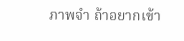ภาพจำ ถ้าอยากเข้า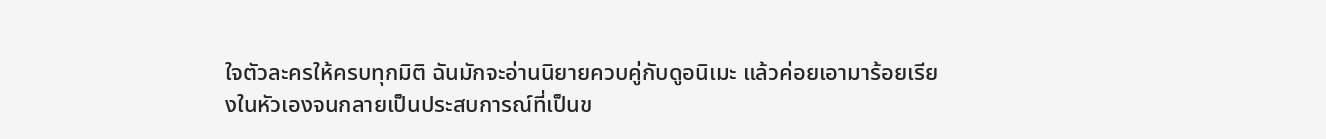ใจตัวละครให้ครบทุกมิติ ฉันมักจะอ่านนิยายควบคู่กับดูอนิเมะ แล้วค่อยเอามาร้อยเรียงในหัวเองจนกลายเป็นประสบการณ์ที่เป็นข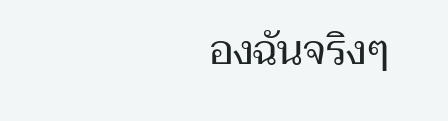องฉันจริงๆ